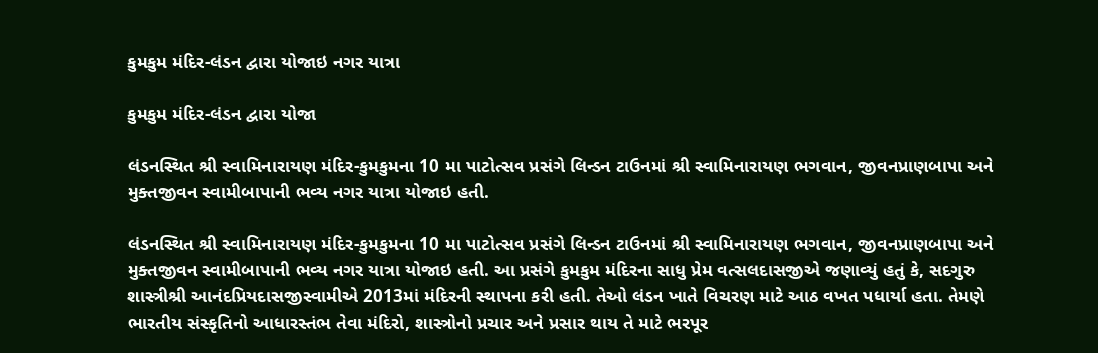કુમકુમ મંદિર-લંડન દ્વારા યોજાઇ નગર યાત્રા

કુમકુમ મંદિર-લંડન દ્વારા યોજા

લંડનસ્થિત શ્રી સ્વામિનારાયણ મંદિર-કુમકુમના 10 મા પાટોત્સવ પ્રસંગે લિન્ડન ટાઉનમાં શ્રી સ્વામિનારાયણ ભગવાન, જીવનપ્રાણબાપા અને મુક્તજીવન સ્વામીબાપાની ભવ્ય નગર યાત્રા યોજાઇ હતી.

લંડનસ્થિત શ્રી સ્વામિનારાયણ મંદિર-કુમકુમના 10 મા પાટોત્સવ પ્રસંગે લિન્ડન ટાઉનમાં શ્રી સ્વામિનારાયણ ભગવાન, જીવનપ્રાણબાપા અને મુક્તજીવન સ્વામીબાપાની ભવ્ય નગર યાત્રા યોજાઇ હતી. આ પ્રસંગે કુમકુમ મંદિરના સાધુ પ્રેમ વત્સલદાસજીએ જણાવ્યું હતું કે, સદગુરુ શાસ્ત્રીશ્રી આનંદપ્રિયદાસજીસ્વામીએ 2013માં મંદિરની સ્થાપના કરી હતી. તેઓ લંડન ખાતે વિચરણ માટે આઠ વખત પધાર્યા હતા. તેમણે ભારતીય સંસ્કૃતિનો આધારસ્તંભ તેવા મંદિરો, શાસ્ત્રોનો પ્રચાર અને પ્રસાર થાય તે માટે ભરપૂર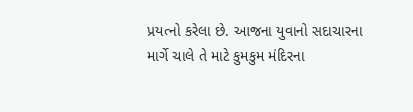પ્રયત્નો કરેલા છે. આજના યુવાનો સદાચારના માર્ગે ચાલે તે માટે કુમકુમ મંદિરના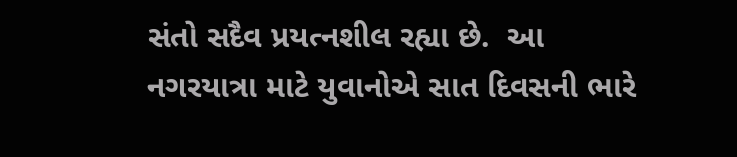સંતો સદૈવ પ્રયત્નશીલ રહ્યા છે.  આ નગરયાત્રા માટે યુવાનોએ સાત દિવસની ભારે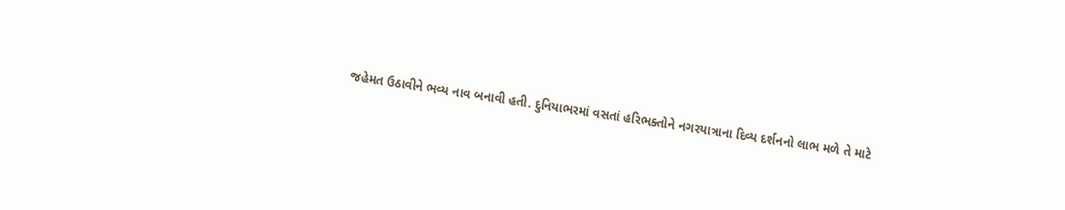જહેમત ઉઠાવીને ભવ્ય નાવ બનાવી હતી. દુનિયાભરમાં વસતાં હરિભક્તોને નગરયાત્રાના દિવ્ય દર્શનનો લાભ મળે તે માટે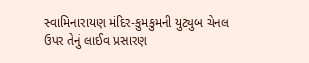સ્વામિનારાયણ મંદિર-કુમકુમની યુટ્યુબ ચેનલ ઉપર તેનું લાઈવ પ્રસારણ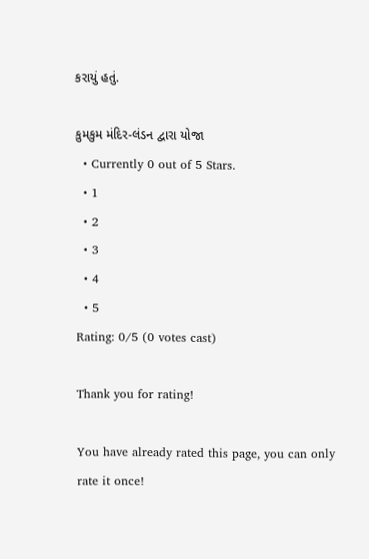કરાયું હતું.

કુમકુમ મંદિર-લંડન દ્વારા યોજા
  • Currently 0 out of 5 Stars.
  • 1
  • 2
  • 3
  • 4
  • 5
Rating: 0/5 (0 votes cast)

Thank you for rating!

You have already rated this page, you can only rate it once!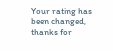Your rating has been changed, thanks for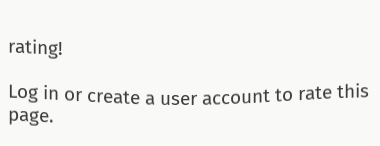rating!

Log in or create a user account to rate this page.